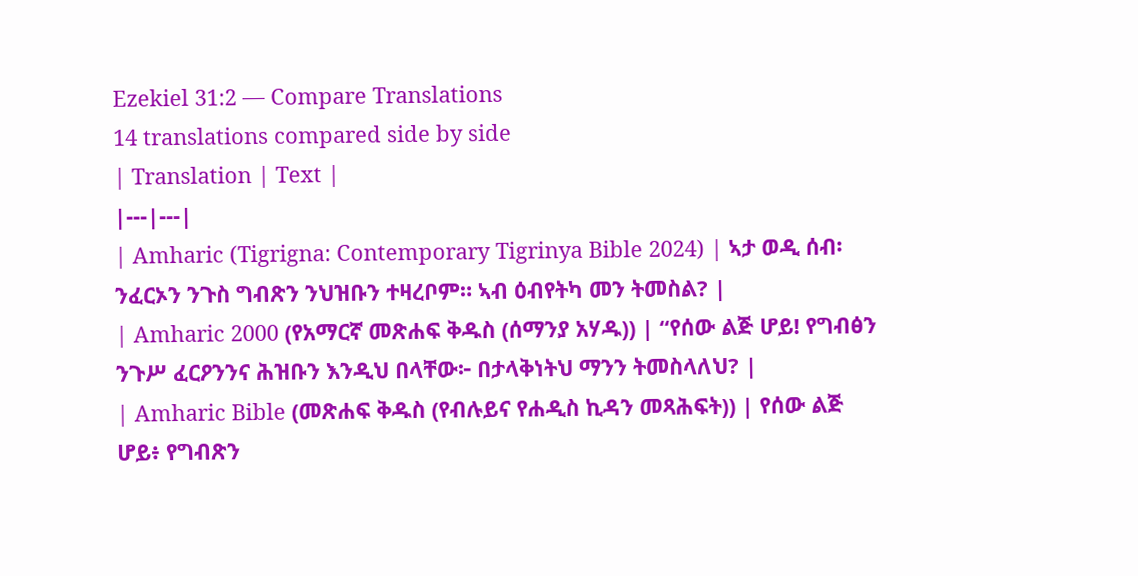Ezekiel 31:2 — Compare Translations
14 translations compared side by side
| Translation | Text |
|---|---|
| Amharic (Tigrigna: Contemporary Tigrinya Bible 2024) | ኣታ ወዲ ሰብ፡ ንፈርኦን ንጉስ ግብጽን ንህዝቡን ተዛረቦም። ኣብ ዕብየትካ መን ትመስል? |
| Amharic 2000 (የአማርኛ መጽሐፍ ቅዱስ (ሰማንያ አሃዱ)) | “የሰው ልጅ ሆይ! የግብፅን ንጉሥ ፈርዖንንና ሕዝቡን እንዲህ በላቸው፦ በታላቅነትህ ማንን ትመስላለህ? |
| Amharic Bible (መጽሐፍ ቅዱስ (የብሉይና የሐዲስ ኪዳን መጻሕፍት)) | የሰው ልጅ ሆይ፥ የግብጽን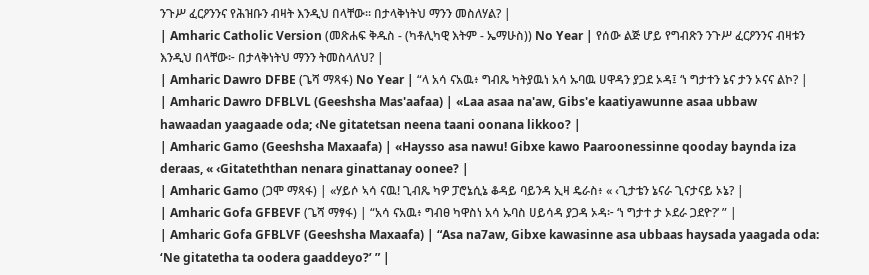ንጉሥ ፈርዖንንና የሕዝቡን ብዛት እንዲህ በላቸው። በታላቅነትህ ማንን መስለሃል? |
| Amharic Catholic Version (መጽሐፍ ቅዱስ - (ካቶሊካዊ እትም - ኤማሁስ)) No Year | የሰው ልጅ ሆይ የግብጽን ንጉሥ ፈርዖንንና ብዛቱን እንዲህ በላቸው፦ በታላቅነትህ ማንን ትመስላለህ? |
| Amharic Dawro DFBE (ጌሻ ማጻፋ) No Year | “ላ አሳ ናአዉ፥ ግብጼ ካትያዉነ አሳ ኡባዉ ሀዋዳን ያጋደ ኦዳ፤ ‘ነ ግታተን ኔና ታን ኦናና ልኮ? |
| Amharic Dawro DFBLVL (Geeshsha Mas'aafaa) | «Laa asaa na'aw, Gibs'e kaatiyawunne asaa ubbaw hawaadan yaagaade oda; ‹Ne gitatetsan neena taani oonana likkoo? |
| Amharic Gamo (Geeshsha Maxaafa) | «Haysso asa nawu! Gibxe kawo Paaroonessinne qooday baynda iza deraas, « ‹Gitateththan nenara ginattanay oonee? |
| Amharic Gamo (ጋሞ ማጻፋ) | «ሃይሶ ኣሳ ናዉ! ጊብጼ ካዎ ፓሮኔሲኔ ቆዳይ ባይንዳ ኢዛ ዴራስ፥ « ‹ጊታቴን ኔናራ ጊናታናይ ኦኔ? |
| Amharic Gofa GFBEVF (ጌሻ ማፃፋ) | “አሳ ናአዉ፥ ግብፀ ካዋስነ አሳ ኡባስ ሀይሳዳ ያጋዳ ኦዳ፦ ‘ነ ግታተ ታ ኦደራ ጋደዮ?’ ” |
| Amharic Gofa GFBLVF (Geeshsha Maxaafa) | “Asa na7aw, Gibxe kawasinne asa ubbaas haysada yaagada oda: ‘Ne gitatetha ta oodera gaaddeyo?’ ” |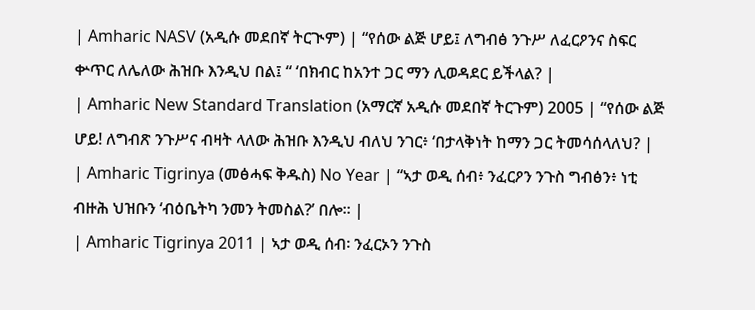| Amharic NASV (አዲሱ መደበኛ ትርጒም) | “የሰው ልጅ ሆይ፤ ለግብፅ ንጉሥ ለፈርዖንና ስፍር ቍጥር ለሌለው ሕዝቡ እንዲህ በል፤ “ ‘በክብር ከአንተ ጋር ማን ሊወዳደር ይችላል? |
| Amharic New Standard Translation (አማርኛ አዲሱ መደበኛ ትርጉም) 2005 | “የሰው ልጅ ሆይ! ለግብጽ ንጉሥና ብዛት ላለው ሕዝቡ እንዲህ ብለህ ንገር፥ ‘በታላቅነት ከማን ጋር ትመሳሰላለህ? |
| Amharic Tigrinya (መፅሓፍ ቅዱስ) No Year | “ኣታ ወዲ ሰብ፥ ንፈርዖን ንጉስ ግብፅን፥ ነቲ ብዙሕ ህዝቡን ‘ብዕቤትካ ንመን ትመስል?’ በሎ። |
| Amharic Tigrinya 2011 | ኣታ ወዲ ሰብ፡ ንፈርኦን ንጉስ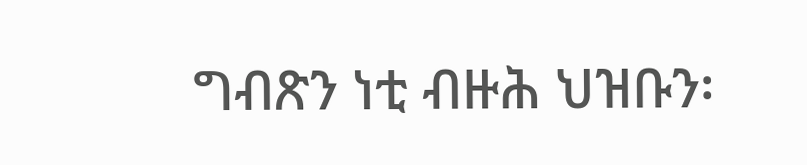ግብጽን ነቲ ብዙሕ ህዝቡን፡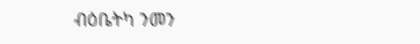ብዕቤትካ ንመን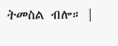ትመስል ብሎ። |